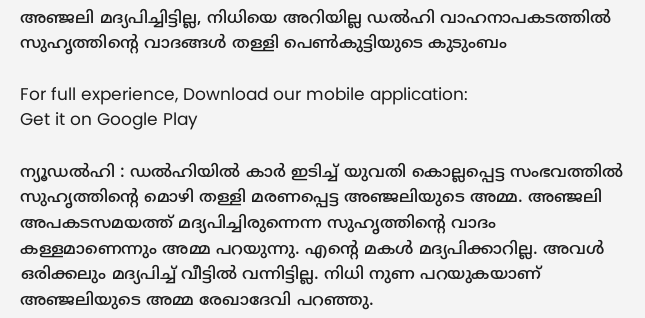അഞ്ജലി മദ്യപിച്ചിട്ടില്ല, നിധിയെ അറിയില്ല ഡല്‍ഹി വാഹനാപകടത്തില്‍ സുഹൃത്തിന്‍റെ വാദങ്ങള്‍ തള്ളി പെണ്‍കുട്ടിയുടെ കുടുംബം

For full experience, Download our mobile application:
Get it on Google Play

ന്യൂഡല്‍ഹി : ഡല്‍ഹിയില്‍ കാര്‍ ഇടിച്ച് യുവതി കൊല്ലപ്പെട്ട സംഭവത്തില്‍ സുഹൃത്തിന്‍റെ മൊഴി തള്ളി മരണപ്പെട്ട അഞ്ജലിയുടെ അമ്മ. അഞ്ജലി അപകടസമയത്ത് മദ്യപിച്ചിരുന്നെന്ന സുഹൃത്തിന്‍റെ വാദം കള്ളമാണെന്നും അമ്മ പറയുന്നു. എന്‍റെ മകള്‍ മദ്യപിക്കാറില്ല. അവള്‍ ഒരിക്കലും മദ്യപിച്ച് വീട്ടില്‍ വന്നിട്ടില്ല. നിധി നുണ പറയുകയാണ് അഞ്ജലിയുടെ അമ്മ രേഖാദേവി പറഞ്ഞു.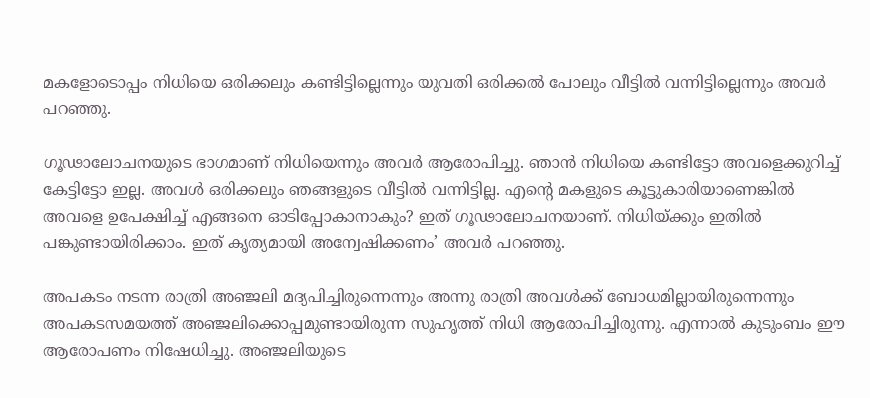മകളോടൊപ്പം നിധിയെ ഒരിക്കലും കണ്ടിട്ടില്ലെന്നും യുവതി ഒരിക്കല്‍ പോലും വീട്ടില്‍ വന്നിട്ടില്ലെന്നും അവര്‍ പറഞ്ഞു.

ഗൂഢാലോചനയുടെ ഭാഗമാണ് നിധിയെന്നും അവര്‍ ആരോപിച്ചു. ഞാന്‍ നിധിയെ കണ്ടിട്ടോ അവളെക്കുറിച്ച് കേട്ടിട്ടോ ഇല്ല. അവള്‍ ഒരിക്കലും ഞങ്ങളുടെ വീട്ടില്‍ വന്നിട്ടില്ല. എന്‍റെ മകളുടെ കൂട്ടുകാരിയാണെങ്കില്‍ അവളെ ഉപേക്ഷിച്ച് എങ്ങനെ ഓടിപ്പോകാനാകും? ഇത് ഗൂഢാലോചനയാണ്. നിധിയ്ക്കും ഇതില്‍ പങ്കുണ്ടായിരിക്കാം. ഇത് കൃത്യമായി അന്വേഷിക്കണം’ അവര്‍ പറഞ്ഞു.

അപകടം നടന്ന രാത്രി അഞ്ജലി മദ്യപിച്ചിരുന്നെന്നും അന്നു രാത്രി അവള്‍ക്ക് ബോധമില്ലായിരുന്നെന്നും അപകടസമയത്ത് അഞ്ജലിക്കൊപ്പമുണ്ടായിരുന്ന സുഹൃത്ത് നിധി ആരോപിച്ചിരുന്നു. എന്നാല്‍ കുടുംബം ഈ ആരോപണം നിഷേധിച്ചു. അഞ്ജലിയുടെ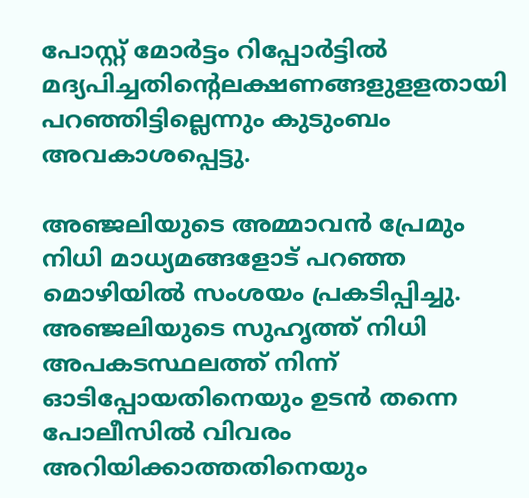പോസ്റ്റ് മോര്‍ട്ടം റിപ്പോര്‍ട്ടില്‍ മദ്യപിച്ചതിന്‍റെലക്ഷണങ്ങളുളളതായി പറഞ്ഞിട്ടില്ലെന്നും കുടുംബം അവകാശപ്പെട്ടു.

അഞ്ജലിയുടെ അമ്മാവന്‍ പ്രേമും നിധി മാധ്യമങ്ങളോട് പറഞ്ഞ മൊഴിയില്‍ സംശയം പ്രകടിപ്പിച്ചു. അഞ്ജലിയുടെ സുഹൃത്ത് നിധി അപകടസ്ഥലത്ത് നിന്ന് ഓടിപ്പോയതിനെയും ഉടന്‍ തന്നെ പോലീസില്‍ വിവരം അറിയിക്കാത്തതിനെയും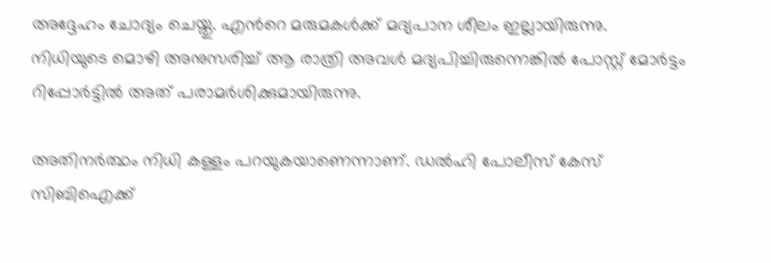അദ്ദേഹം ചോദ്യം ചെയ്തു. എന്‍റെ മരുമകള്‍ക്ക് മദ്യപാന ശീലം ഇല്ലായിരുന്നു. നിധിയുടെ മൊഴി അനുസരിച്ച് ആ രാത്രി അവള്‍ മദ്യപിച്ചിരുന്നെങ്കില്‍ പോസ്റ്റ് മോര്‍ട്ടം റിപ്പോര്‍ട്ടില്‍ അത് പരാമര്‍ശിക്കുമായിരുന്നു.

അതിനര്‍ത്ഥം നിധി കള്ളം പറയുകയാണെന്നാണ്. ഡല്‍ഹി പോലീസ് കേസ് സിബിഐക്ക്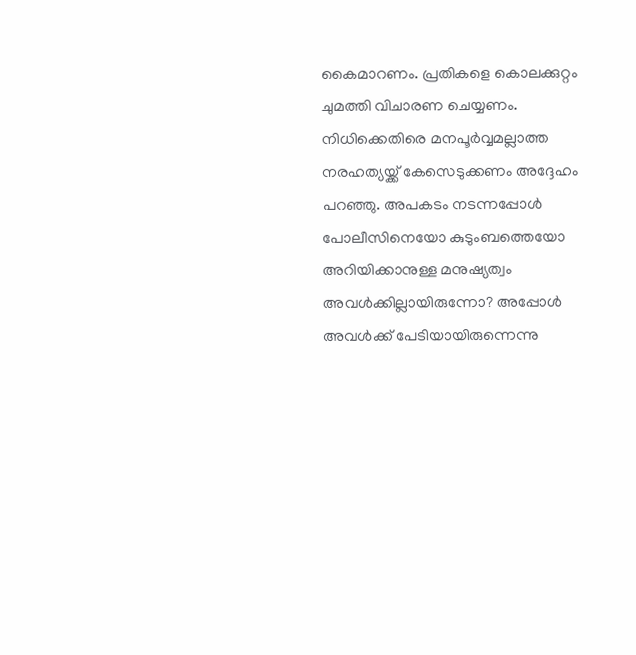കൈമാറണം. പ്രതികളെ കൊലക്കുറ്റം ചുമത്തി വിചാരണ ചെയ്യണം. നിധിക്കെതിരെ മനപൂര്‍വ്വമല്ലാത്ത നരഹത്യയ്ക്ക് കേസെടുക്കണം അദ്ദേഹം പറഞ്ഞു. അപകടം നടന്നപ്പോള്‍ പോലീസിനെയോ കുടുംബത്തെയോ അറിയിക്കാനുള്ള മനുഷ്യത്വം അവള്‍ക്കില്ലായിരുന്നോ? അപ്പോള്‍ അവള്‍ക്ക് പേടിയായിരുന്നെന്നു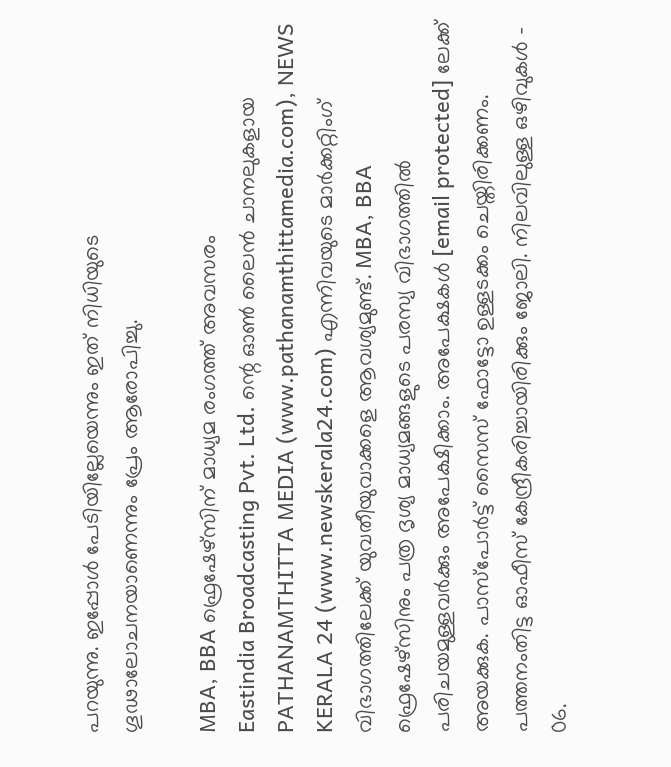പറയുന്നു. ഇപ്പോള്‍ പേടിയില്ലേയെന്നും ഇത് നിധിയുടെ ഗൂഢാലോചനയാണെന്നും പ്രേം ആരോപിച്ചു.

MBA, BBA ഫ്രെഷേഴ്സിന് മാധ്യമ രംഗത്ത് അവസരം
Eastindia Broadcasting Pvt. Ltd. ന്റെ ഓണ്‍ ലൈന്‍ ചാനലുകളായ PATHANAMTHITTA MEDIA (www.pathanamthittamedia.com), NEWS KERALA 24 (www.newskerala24.com) എന്നിവയുടെ മാര്‍ക്കറ്റിംഗ് വിഭാഗത്തിലേക്ക് യുവതീയുവാക്കളെ ആവശ്യമുണ്ട്. MBA, BBA ഫ്രെഷേഴ്സിനും പത്ര ദൃശ്യ മാധ്യമങ്ങളുടെ പരസ്യ വിഭാഗത്തില്‍ പരിചയമുള്ളവര്‍ക്കും അപേക്ഷിക്കാം. അപേക്ഷകള്‍ [email protected] ലേക്ക് അയക്കുക. പാസ്പോര്‍ട്ട്‌ സൈസ് ഫോട്ടോ ഉള്ളടക്കം ചെയ്തിരിക്കണം. പത്തനംതിട്ട ഓഫീസ് കേന്ദ്രീകരിച്ചായിരിക്കും ജോലി. നിലവിലുള്ള ഒഴിവുകള്‍ – 06.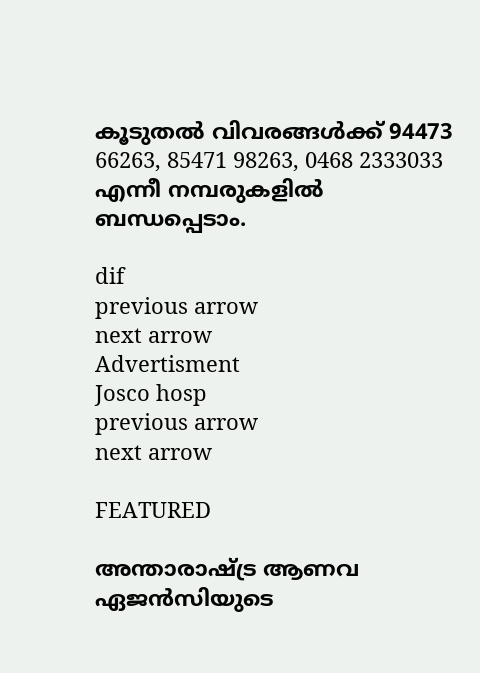കൂടുതല്‍ വിവരങ്ങള്‍ക്ക് 94473 66263, 85471 98263, 0468 2333033 എന്നീ നമ്പരുകളില്‍ ബന്ധപ്പെടാം.

dif
previous arrow
next arrow
Advertisment
Josco hosp
previous arrow
next arrow

FEATURED

അന്താരാഷ്ട്ര ആണവ ഏജൻസിയുടെ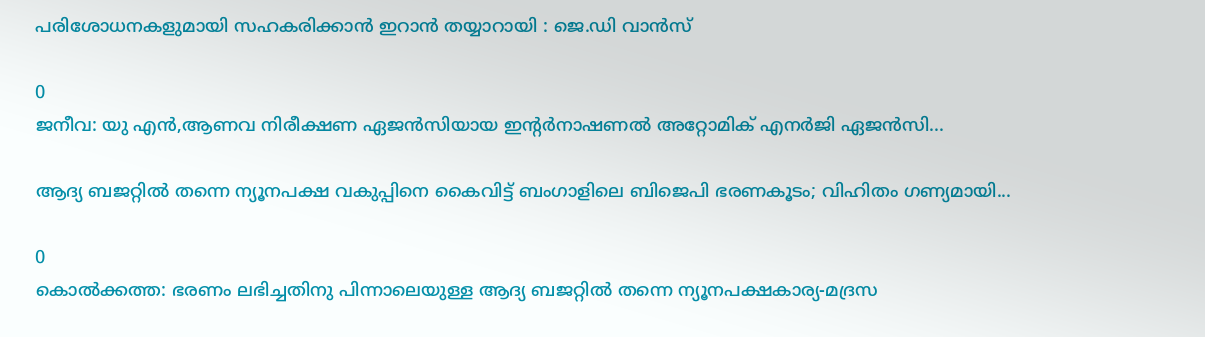പരിശോധനകളുമായി സഹകരിക്കാൻ ഇറാൻ തയ്യാറായി : ജെ.ഡി വാൻസ്

0
ജനീവ: യു എൻ,ആണവ നിരീക്ഷണ ഏജൻസിയായ ഇന്റർനാഷണൽ അറ്റോമിക് എനർജി ഏജൻസി...

ആദ്യ ബജറ്റിൽ തന്നെ ന്യൂനപക്ഷ വകുപ്പിനെ കൈവിട്ട് ബംഗാളിലെ ബിജെപി ഭരണകൂടം; വിഹിതം ഗണ്യമായി...

0
കൊല്‍ക്കത്ത: ഭരണം ലഭിച്ചതിനു പിന്നാലെയുള്ള ആദ്യ ബജറ്റില്‍ തന്നെ ന്യൂനപക്ഷകാര്യ-മദ്രസ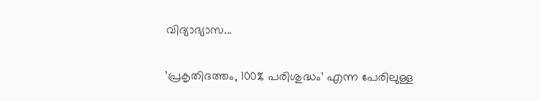വിദ്യാഭ്യാസ...

’പ്രകൃതിദത്തം, 100% പരിശുദ്ധം’ എന്ന പേരിലുള്ള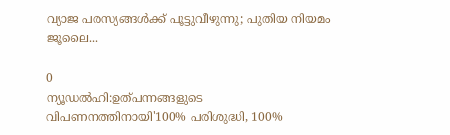വ്യാജ പരസ്യങ്ങൾക്ക് പൂട്ടുവീഴുന്നു; പുതിയ നിയമം ജൂലൈ...

0
ന്യൂഡല്‍ഹി:ഉത്പന്നങ്ങളുടെ വിപണനത്തിനായി'100% പരിശുദ്ധി, 100%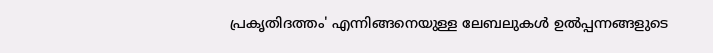പ്രകൃതിദത്തം' എന്നിങ്ങനെയുള്ള ലേബലുകള്‍ ഉല്‍പ്പന്നങ്ങളുടെ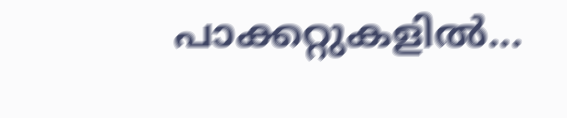പാക്കറ്റുകളില്‍...